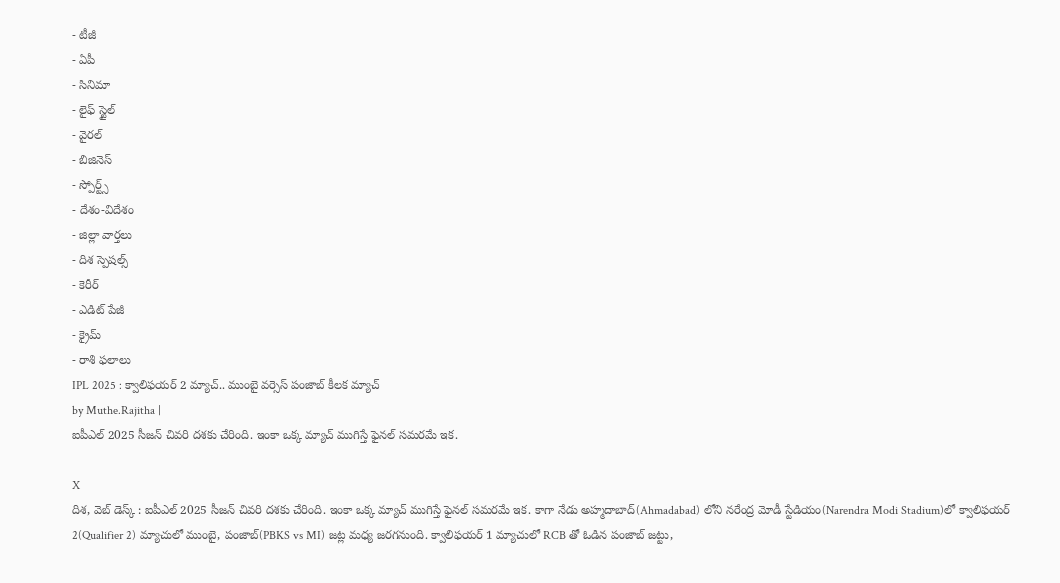- టీజీ
- ఏపీ
- సినిమా
- లైఫ్ స్టైల్
- వైరల్
- బిజినెస్
- స్పోర్ట్స్
- దేశం-విదేశం
- జిల్లా వార్తలు
- దిశ స్పెషల్స్
- కెరీర్
- ఎడిట్ పేజీ
- క్రైమ్
- రాశి ఫలాలు
IPL 2025 : క్వాలిఫయర్ 2 మ్యాచ్.. ముంబై వర్సెస్ పంజాబ్ కీలక మ్యాచ్
by Muthe.Rajitha |
ఐపీఎల్ 2025 సీజన్ చివరి దశకు చేరింది. ఇంకా ఒక్క మ్యాచ్ ముగిస్తే ఫైనల్ సమరమే ఇక.

X
దిశ, వెబ్ డెస్క్ : ఐపీఎల్ 2025 సీజన్ చివరి దశకు చేరింది. ఇంకా ఒక్క మ్యాచ్ ముగిస్తే ఫైనల్ సమరమే ఇక. కాగా నేడు అహ్మదాబాద్(Ahmadabad) లోని నరేంద్ర మోడీ స్టేడియం(Narendra Modi Stadium)లో క్వాలిఫయర్ 2(Qualifier 2) మ్యాచులో ముంబై, పంజాబ్(PBKS vs MI) జట్ల మధ్య జరగనుంది. క్వాలిఫయర్ 1 మ్యాచులో RCB తో ఓడిన పంజాబ్ జట్టు,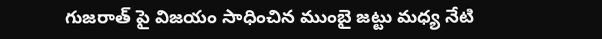గుజరాత్ పై విజయం సాధించిన ముంబై జట్టు మధ్య నేటి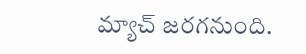మ్యాచ్ జరగనుంది.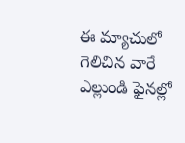ఈ మ్యాచులో గెలిచిన వారే ఎల్లుండి ఫైనల్లో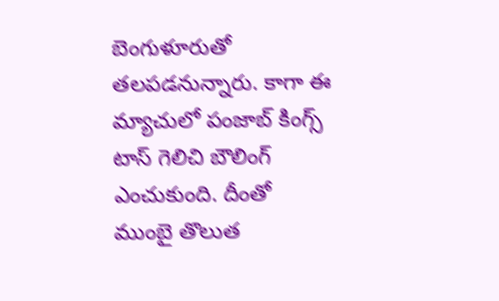బెంగుళూరుతో తలపడనున్నారు. కాగా ఈ మ్యాచులో పంజాబ్ కింగ్స్ టాస్ గెలిచి బౌలింగ్ ఎంచుకుంది. దీంతో ముంబై తొలుత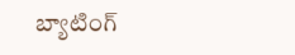బ్యాటింగ్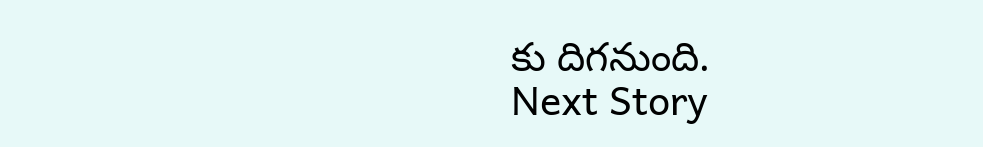కు దిగనుంది.
Next Story